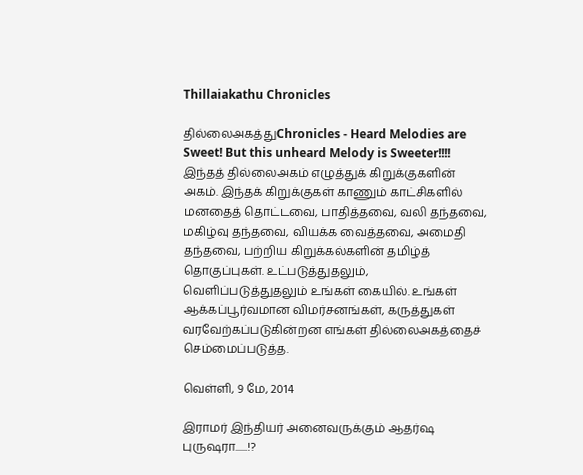Thillaiakathu Chronicles

தில்லைஅகத்துChronicles - Heard Melodies are Sweet! But this unheard Melody is Sweeter!!!! இந்தத் தில்லைஅகம் எழுத்துக் கிறுக்குகளின் அகம். இந்தக் கிறுக்குகள் காணும் காட்சிகளில் மனதைத் தொட்டவை, பாதித்தவை, வலி தந்தவை, மகிழ்வு தந்தவை, வியக்க வைத்தவை, அமைதி தந்தவை, பற்றிய கிறுக்கல்களின் தமிழ்த் தொகுப்புகள். உட்படுத்துதலும், வெளிப்படுத்துதலும் உங்கள் கையில். உங்கள் ஆக்கப்பூர்வமான விமர்சனங்கள், கருத்துகள் வரவேற்கப்படுகின்றன எங்கள் தில்லைஅகத்தைச் செம்மைப்படுத்த.

வெள்ளி, 9 மே, 2014

இராமர் இந்தியர் அனைவருக்கும் ஆதர்ஷ புருஷரா......!?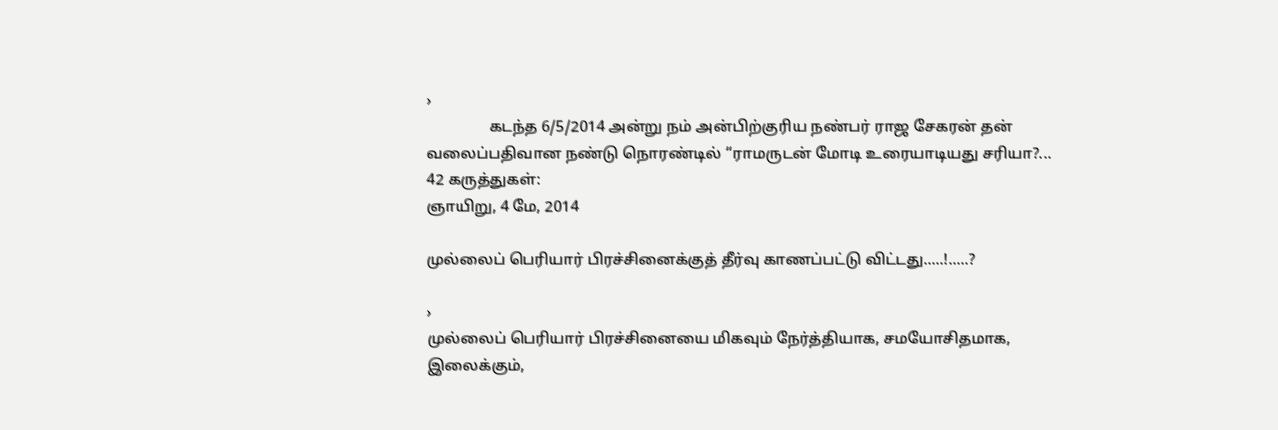›
                கடந்த 6/5/2014 அன்று நம் அன்பிற்குரிய நண்பர் ராஜ சேகரன் தன் வலைப்பதிவான நண்டு நொரண்டில் “ராமருடன் மோடி உரையாடியது சரியா?...
42 கருத்துகள்:
ஞாயிறு, 4 மே, 2014

முல்லைப் பெரியார் பிரச்சினைக்குத் தீர்வு காணப்பட்டு விட்டது.....!.....?

›
முல்லைப் பெரியார் பிரச்சினையை மிகவும் நேர்த்தியாக, சமயோசிதமாக,  இலைக்கும்,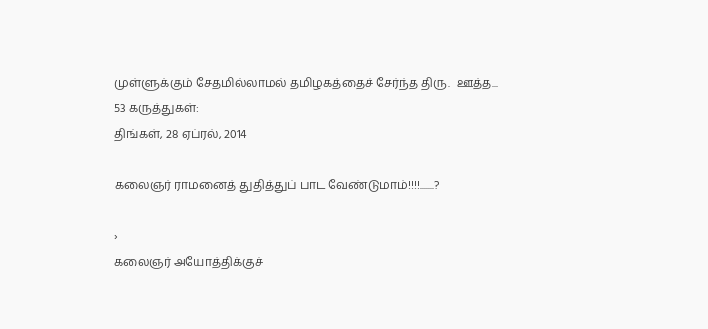முள்ளுக்கும் சேதமில்லாமல் தமிழகத்தைச் சேர்ந்த திரு.  ஊத்த...
53 கருத்துகள்:
திங்கள், 28 ஏப்ரல், 2014

கலைஞர் ராமனைத் துதித்துப் பாட வேண்டுமாம்!!!!.......?

›
கலைஞர் அயோத்திக்குச்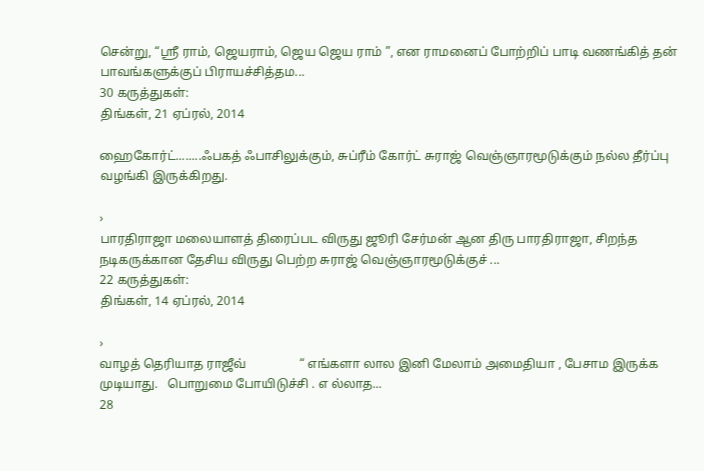சென்று, “ஸ்ரீ ராம், ஜெயராம், ஜெய ஜெய ராம் ”, என ராமனைப் போற்றிப் பாடி வணங்கித் தன் பாவங்களுக்குப் பிராயச்சித்தம...
30 கருத்துகள்:
திங்கள், 21 ஏப்ரல், 2014

ஹைகோர்ட்........ஃபகத் ஃபாசிலுக்கும், சுப்ரீம் கோர்ட் சுராஜ் வெஞ்ஞாரமூடுக்கும் நல்ல தீர்ப்பு வழங்கி இருக்கிறது.

›
பாரதிராஜா மலையாளத் திரைப்பட விருது ஜூரி சேர்மன் ஆன திரு பாரதிராஜா, சிறந்த நடிகருக்கான தேசிய விருது பெற்ற சுராஜ் வெஞ்ஞாரமூடுக்குச் ...
22 கருத்துகள்:
திங்கள், 14 ஏப்ரல், 2014

›
வாழத் தெரியாத ராஜீவ்                 “ எங்களா லால இனி மேலாம் அமைதியா , பேசாம இருக்க முடியாது.   பொறுமை போயிடுச்சி . எ ல்லாத...
28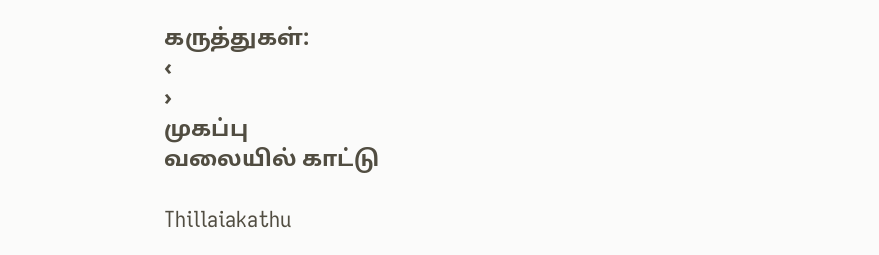கருத்துகள்:
‹
›
முகப்பு
வலையில் காட்டு

Thillaiakathu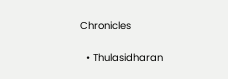Chronicles

  • Thulasidharan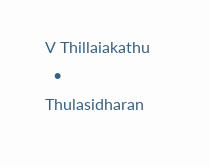V Thillaiakathu
  • Thulasidharan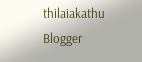thilaiakathu
Blogger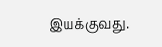இயக்குவது.